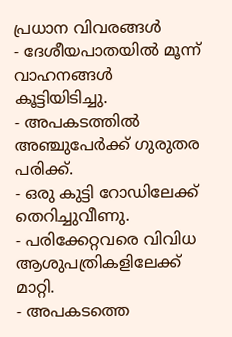പ്രധാന വിവരങ്ങൾ
- ദേശീയപാതയിൽ മൂന്ന് വാഹനങ്ങൾ കൂട്ടിയിടിച്ചു.
- അപകടത്തിൽ അഞ്ചുപേർക്ക് ഗുരുതര പരിക്ക്.
- ഒരു കുട്ടി റോഡിലേക്ക് തെറിച്ചുവീണു.
- പരിക്കേറ്റവരെ വിവിധ ആശുപത്രികളിലേക്ക് മാറ്റി.
- അപകടത്തെ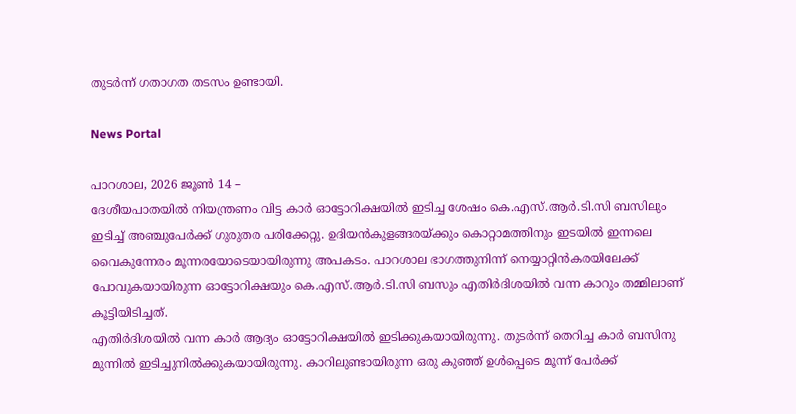തുടർന്ന് ഗതാഗത തടസം ഉണ്ടായി.

News Portal

പാറശാല, 2026 ജൂൺ 14 –
ദേശീയപാതയിൽ നിയന്ത്രണം വിട്ട കാർ ഓട്ടോറിക്ഷയിൽ ഇടിച്ച ശേഷം കെ.എസ്.ആർ.ടി.സി ബസിലും ഇടിച്ച് അഞ്ചുപേർക്ക് ഗുരുതര പരിക്കേറ്റു. ഉദിയൻകുളങ്ങരയ്ക്കും കൊറ്റാമത്തിനും ഇടയിൽ ഇന്നലെ വൈകുന്നേരം മൂന്നരയോടെയായിരുന്നു അപകടം. പാറശാല ഭാഗത്തുനിന്ന് നെയ്യാറ്റിൻകരയിലേക്ക് പോവുകയായിരുന്ന ഓട്ടോറിക്ഷയും കെ.എസ്.ആർ.ടി.സി ബസും എതിർദിശയിൽ വന്ന കാറും തമ്മിലാണ് കൂട്ടിയിടിച്ചത്.
എതിർദിശയിൽ വന്ന കാർ ആദ്യം ഓട്ടോറിക്ഷയിൽ ഇടിക്കുകയായിരുന്നു. തുടർന്ന് തെറിച്ച കാർ ബസിനു മുന്നിൽ ഇടിച്ചുനിൽക്കുകയായിരുന്നു. കാറിലുണ്ടായിരുന്ന ഒരു കുഞ്ഞ് ഉൾപ്പെടെ മൂന്ന് പേർക്ക്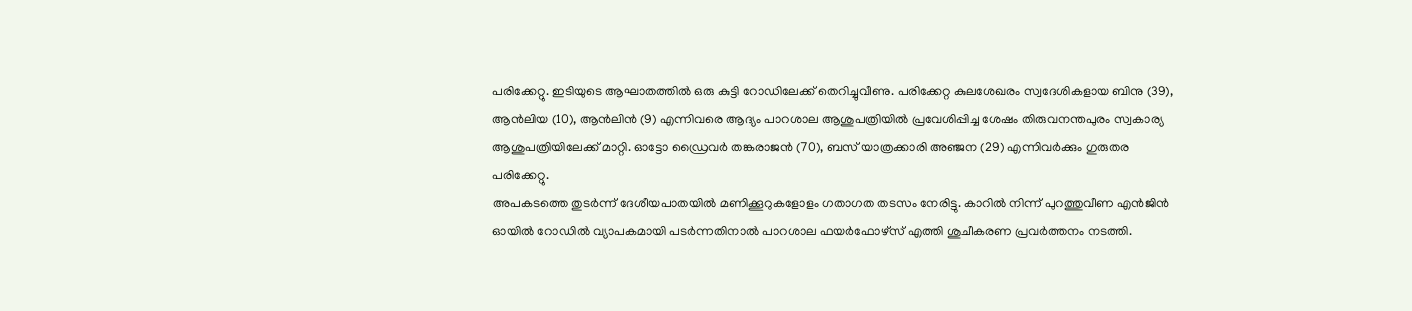പരിക്കേറ്റു. ഇടിയുടെ ആഘാതത്തിൽ ഒരു കുട്ടി റോഡിലേക്ക് തെറിച്ചുവീണു. പരിക്കേറ്റ കുലശേഖരം സ്വദേശികളായ ബിനു (39), ആൻലിയ (10), ആൻലിൻ (9) എന്നിവരെ ആദ്യം പാറശാല ആശുപത്രിയിൽ പ്രവേശിപ്പിച്ച ശേഷം തിരുവനന്തപുരം സ്വകാര്യ ആശുപത്രിയിലേക്ക് മാറ്റി. ഓട്ടോ ഡ്രൈവർ തങ്കരാജൻ (70), ബസ് യാത്രക്കാരി അഞ്ജന (29) എന്നിവർക്കും ഗുരുതര പരിക്കേറ്റു.
അപകടത്തെ തുടർന്ന് ദേശീയപാതയിൽ മണിക്കൂറുകളോളം ഗതാഗത തടസം നേരിട്ടു. കാറിൽ നിന്ന് പുറത്തുവീണ എൻജിൻ ഓയിൽ റോഡിൽ വ്യാപകമായി പടർന്നതിനാൽ പാറശാല ഫയർഫോഴ്സ് എത്തി ശുചീകരണ പ്രവർത്തനം നടത്തി.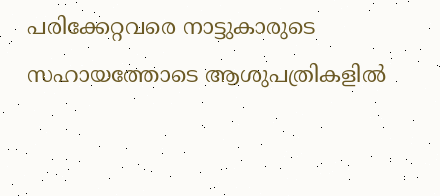പരിക്കേറ്റവരെ നാട്ടുകാരുടെ സഹായത്തോടെ ആശുപത്രികളിൽ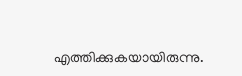എത്തിക്കുകയായിരുന്നു.